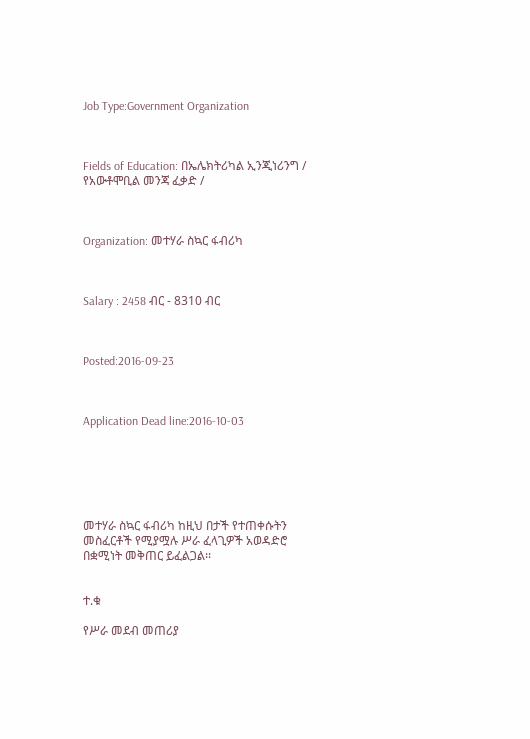Job Type:Government Organization



Fields of Education: በኤሌክትሪካል ኢንጂነሪንግ / የአውቶሞቢል መንጃ ፈቃድ /



Organization: መተሃራ ስኳር ፋብሪካ



Salary : 2458 ብር - 8310 ብር



Posted:2016-09-23



Application Dead line:2016-10-03






መተሃራ ስኳር ፋብሪካ ከዚህ በታች የተጠቀሱትን መስፈርቶች የሚያሟሉ ሥራ ፈላጊዎች አወዳድሮ በቋሚነት መቅጠር ይፈልጋል፡፡


ተ.ቁ

የሥራ መደብ መጠሪያ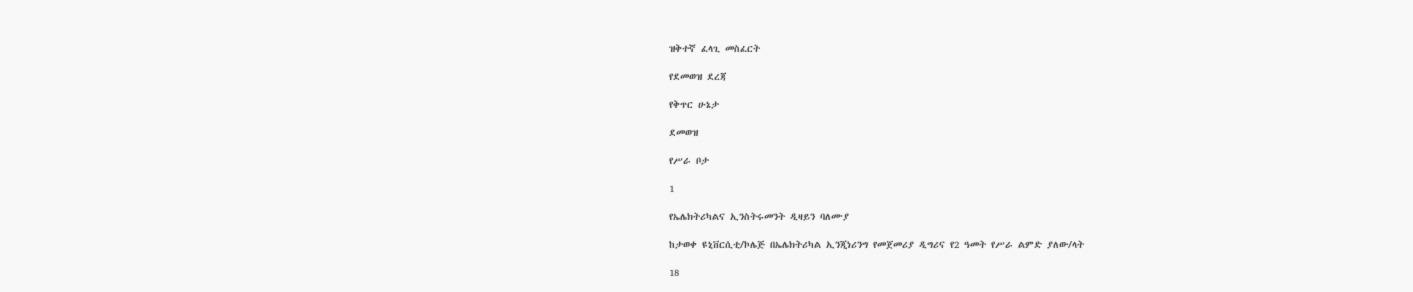ዝቅተኛ ፈላጊ መስፈርት

የደመወዝ ደረጃ

የቅጥር ሁኔታ

ደመወዝ

የሥራ ቦታ

1

የኤሌክትሪካልና ኢንስትሩመንት ዲዛይን ባለሙያ

ከታወቀ ዩኒቨርሲቲ/ኮሌጅ በኤሌክትሪካል ኢንጂነሪንግ የመጀመሪያ ዲግሪና የ2 ዓመት የሥራ ልምድ ያለው/ላት

18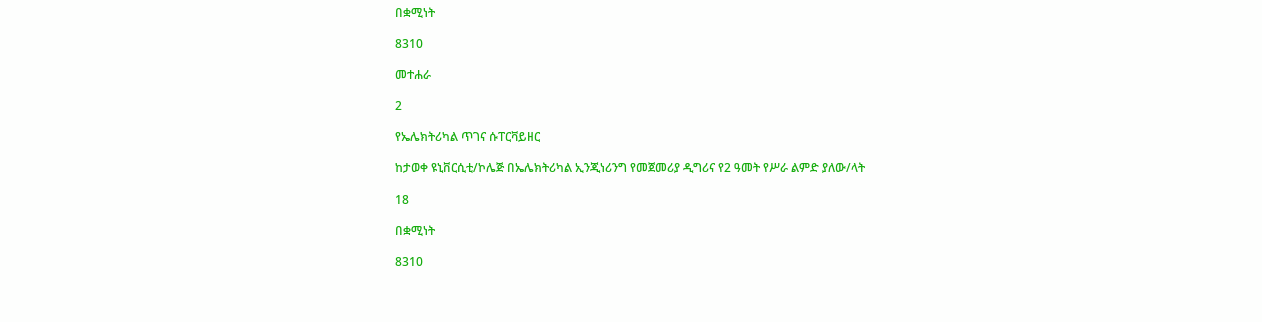በቋሚነት

8310

መተሐራ

2

የኤሌክትሪካል ጥገና ሱፐርቫይዘር

ከታወቀ ዩኒቨርሲቲ/ኮሌጅ በኤሌክትሪካል ኢንጂነሪንግ የመጀመሪያ ዲግሪና የ2 ዓመት የሥራ ልምድ ያለው/ላት

18

በቋሚነት

8310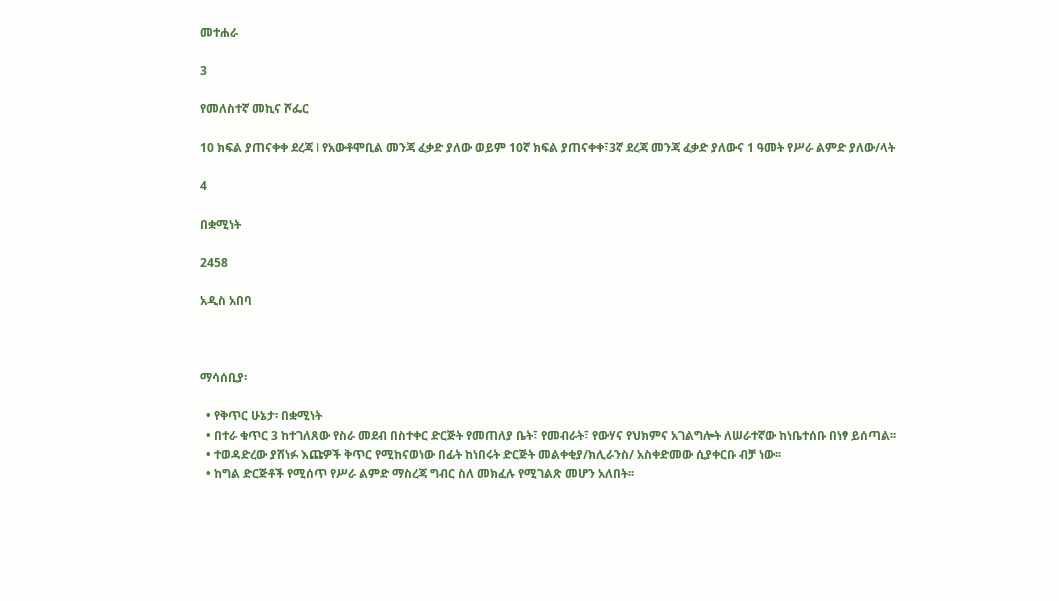መተሐራ

3

የመለስተኛ መኪና ሾፌር

10 ክፍል ያጠናቀቀ ደረጃ I የአውቶሞቢል መንጃ ፈቃድ ያለው ወይም 10ኛ ክፍል ያጠናቀቀ፣3ኛ ደረጃ መንጃ ፈቃድ ያለውና 1 ዓመት የሥራ ልምድ ያለው/ላት

4

በቋሚነት

2458

አዲስ አበባ



ማሳሰቢያ፡

  • የቅጥር ሁኔታ፡ በቋሚነት
  • በተራ ቁጥር 3 ከተገለጸው የስራ መደብ በስተቀር ድርጅት የመጠለያ ቤት፣ የመብራት፣ የውሃና የህክምና አገልግሎት ለሠራተኛው ከነቤተሰቡ በነፃ ይሰጣል፡፡
  • ተወዳድረው ያሸነፉ እጩዎች ቅጥር የሚከናወነው በፊት ከነበሩት ድርጅት መልቀቂያ/ክሊራንስ/ አስቀድመው ሲያቀርቡ ብቻ ነው፡፡
  • ከግል ድርጅቶች የሚሰጥ የሥራ ልምድ ማስረጃ ግብር ስለ መክፈሉ የሚገልጽ መሆን አለበት፡፡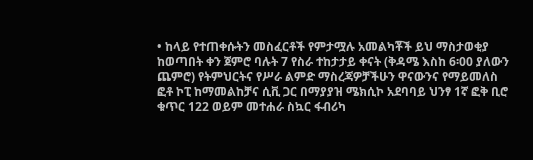• ከላይ የተጠቀሱትን መስፈርቶች የምታሟሉ አመልካቾች ይህ ማስታወቂያ ከወጣበት ቀን ጀምሮ ባሉት 7 የስራ ተከታታይ ቀናት (ቅዳሜ እስከ 6፡00 ያለውን ጨምሮ) የትምህርትና የሥራ ልምድ ማስረጃዎቻችሁን ዋናውንና የማይመለስ ፎቶ ኮፒ ከማመልከቻና ሲቪ ጋር በማያያዝ ሜክሲኮ አደባባይ ህንፃ 1ኛ ፎቅ ቢሮ ቁጥር 122 ወይም መተሐራ ስኳር ፋብሪካ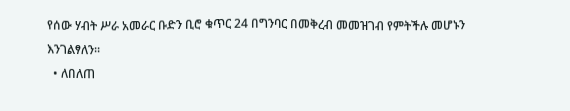የሰው ሃብት ሥራ አመራር ቡድን ቢሮ ቁጥር 24 በግንባር በመቅረብ መመዝገብ የምትችሉ መሆኑን እንገልፃለን፡፡
  • ለበለጠ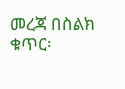መረጃ በስልክ ቁጥር፡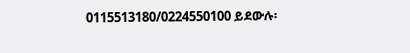0115513180/0224550100 ይደውሉ፡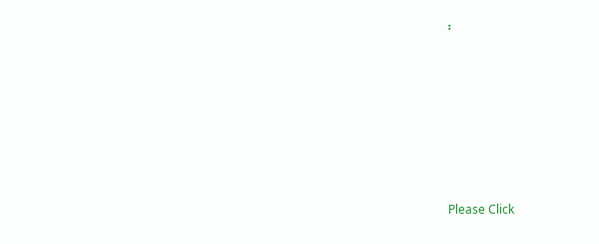፡







Please Click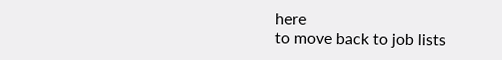here
to move back to job lists